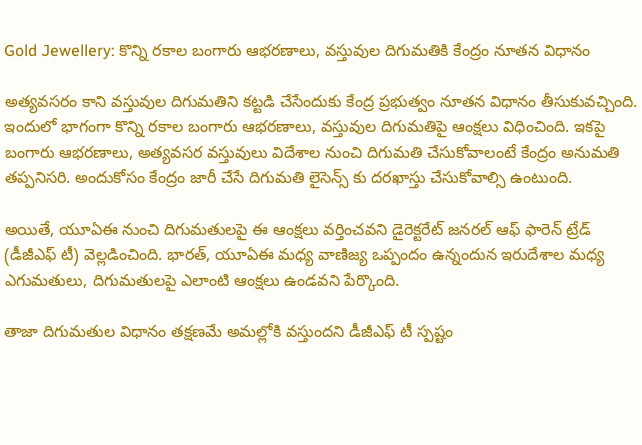Gold Jewellery: కొన్ని రకాల బంగారు ఆభరణాలు, వస్తువుల దిగుమతికి కేంద్రం నూతన విధానం

అత్యవసరం కాని వస్తువుల దిగుమతిని కట్టడి చేసేందుకు కేంద్ర ప్రభుత్వం నూతన విధానం తీసుకువచ్చింది. ఇందులో భాగంగా కొన్ని రకాల బంగారు ఆభరణాలు, వస్తువుల దిగుమతిపై ఆంక్షలు విధించింది. ఇకపై బంగారు ఆభరణాలు, అత్యవసర వస్తువులు విదేశాల నుంచి దిగుమతి చేసుకోవాలంటే కేంద్రం అనుమతి తప్పనిసరి. అందుకోసం కేంద్రం జారీ చేసే దిగుమతి లైసెన్స్ కు దరఖాస్తు చేసుకోవాల్సి ఉంటుంది.

అయితే, యూఏఈ నుంచి దిగుమతులపై ఈ ఆంక్షలు వర్తించవని డైరెక్టరేట్ జనరల్ ఆఫ్ ఫారెన్ ట్రేడ్ (డీజీఎఫ్ టీ) వెల్లడించింది. భారత్, యూఏఈ మధ్య వాణిజ్య ఒప్పందం ఉన్నందున ఇరుదేశాల మధ్య ఎగుమతులు, దిగుమతులపై ఎలాంటి ఆంక్షలు ఉండవని పేర్కొంది.

తాజా దిగుమతుల విధానం తక్షణమే అమల్లోకి వస్తుందని డీజీఎఫ్ టీ స్పష్టం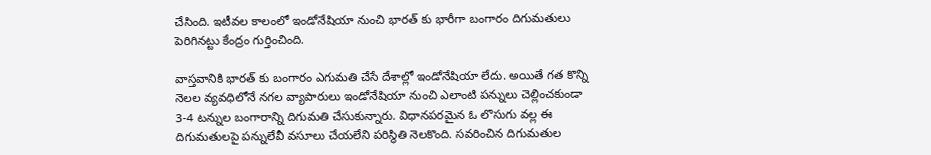చేసింది. ఇటీవల కాలంలో ఇండోనేషియా నుంచి భారత్ కు భారీగా బంగారం దిగుమతులు పెరిగినట్టు కేంద్రం గుర్తించింది.

వాస్తవానికి భారత్ కు బంగారం ఎగుమతి చేసే దేశాల్లో ఇండోనేషియా లేదు. అయితే గత కొన్ని నెలల వ్యవధిలోనే నగల వ్యాపారులు ఇండోనేషియా నుంచి ఎలాంటి పన్నులు చెల్లించకుండా 3-4 టన్నుల బంగారాన్ని దిగుమతి చేసుకున్నారు. విధానపరమైన ఓ లొసుగు వల్ల ఈ దిగుమతులపై పన్నులేవీ వసూలు చేయలేని పరిస్థితి నెలకొంది. సవరించిన దిగుమతుల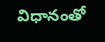విధానంతో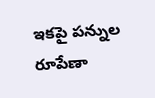ఇకపై పన్నుల రూపేణా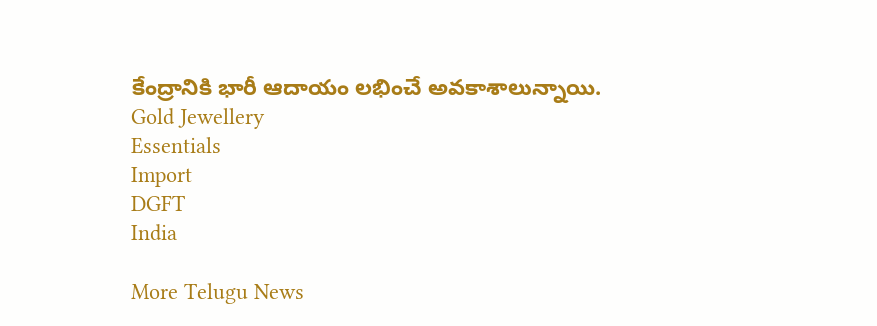కేంద్రానికి భారీ ఆదాయం లభించే అవకాశాలున్నాయి.
Gold Jewellery
Essentials
Import
DGFT
India

More Telugu News